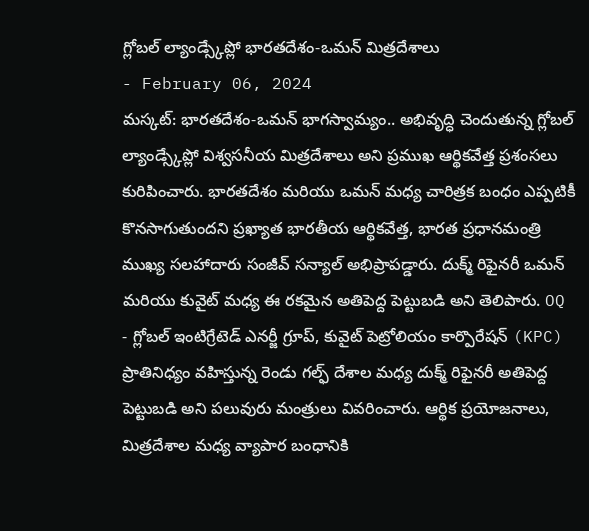గ్లోబల్ ల్యాండ్స్కేప్లో భారతదేశం-ఒమన్ మిత్రదేశాలు
- February 06, 2024
మస్కట్: భారతదేశం-ఒమన్ భాగస్వామ్యం.. అభివృద్ధి చెందుతున్న గ్లోబల్ ల్యాండ్స్కేప్లో విశ్వసనీయ మిత్రదేశాలు అని ప్రముఖ ఆర్థికవేత్త ప్రశంసలు కురిపించారు. భారతదేశం మరియు ఒమన్ మధ్య చారిత్రక బంధం ఎప్పటికీ కొనసాగుతుందని ప్రఖ్యాత భారతీయ ఆర్థికవేత్త, భారత ప్రధానమంత్రి ముఖ్య సలహాదారు సంజీవ్ సన్యాల్ అభిప్రాపడ్డారు. దుక్మ్ రిఫైనరీ ఒమన్ మరియు కువైట్ మధ్య ఈ రకమైన అతిపెద్ద పెట్టుబడి అని తెలిపారు. OQ - గ్లోబల్ ఇంటిగ్రేటెడ్ ఎనర్జీ గ్రూప్, కువైట్ పెట్రోలియం కార్పొరేషన్ (KPC) ప్రాతినిధ్యం వహిస్తున్న రెండు గల్ఫ్ దేశాల మధ్య దుక్మ్ రిఫైనరీ అతిపెద్ద పెట్టుబడి అని పలువురు మంత్రులు వివరించారు. ఆర్థిక ప్రయోజనాలు, మిత్రదేశాల మధ్య వ్యాపార బంధానికి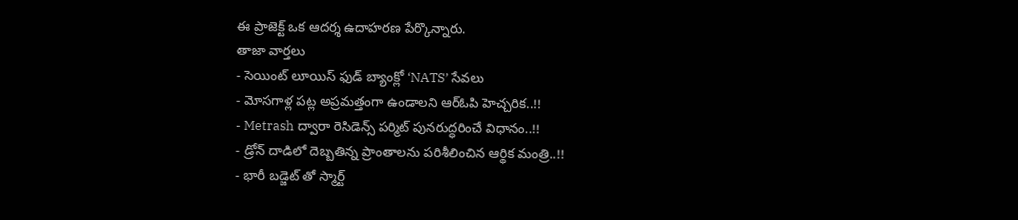ఈ ప్రాజెక్ట్ ఒక ఆదర్శ ఉదాహరణ పేర్కొన్నారు.
తాజా వార్తలు
- సెయింట్ లూయిస్ ఫుడ్ బ్యాంక్లో ‘NATS’ సేవలు
- మోసగాళ్ల పట్ల అప్రమత్తంగా ఉండాలని ఆర్ఓపి హెచ్చరిక..!!
- Metrash ద్వారా రెసిడెన్స్ పర్మిట్ పునరుద్ధరించే విధానం..!!
- డ్రోన్ దాడిలో దెబ్బతిన్న ప్రాంతాలను పరిశీలించిన ఆర్థిక మంత్రి..!!
- భారీ బడ్జెట్ తో స్మార్ట్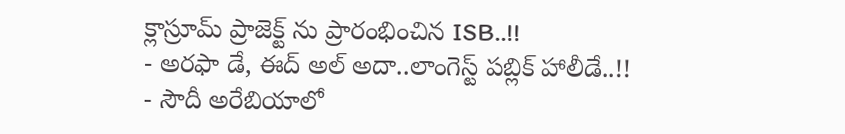క్లాస్రూమ్ ప్రాజెక్ట్ ను ప్రారంభించిన ISB..!!
- అరఫా డే, ఈద్ అల్ అదా..లాంగెస్ట్ పబ్లిక్ హాలీడే..!!
- సౌదీ అరేబియాలో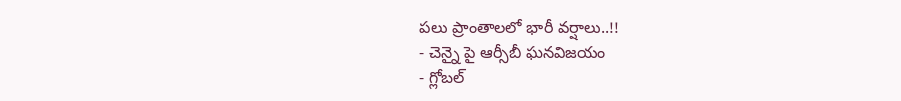పలు ప్రాంతాలలో భారీ వర్షాలు..!!
- చెన్నై పై ఆర్సీబీ ఘనవిజయం
- గ్లోబల్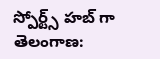స్పోర్ట్స్ హబ్ గా తెలంగాణ: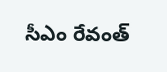సీఎం రేవంత్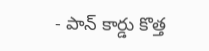- పాన్ కార్డు కొత్త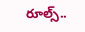రూల్స్..